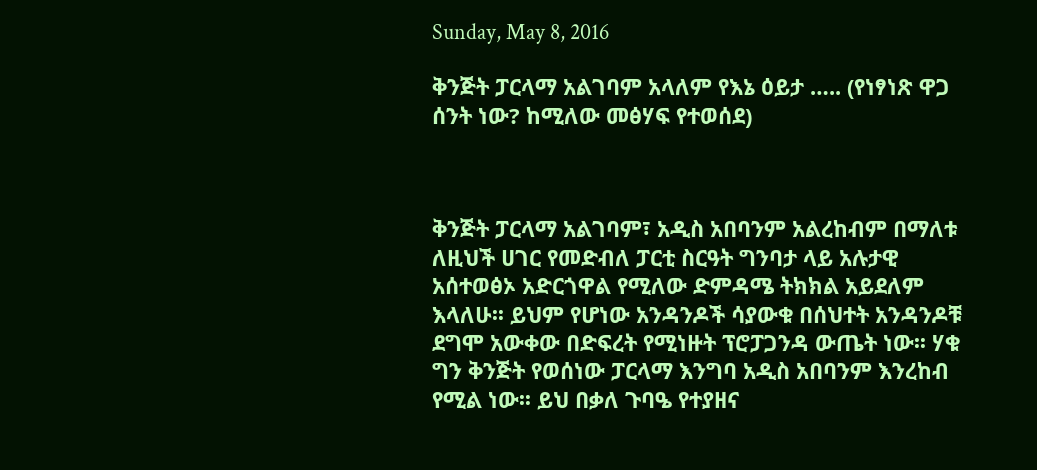Sunday, May 8, 2016

ቅንጅት ፓርላማ አልገባም አላለም የእኔ ዕይታ ….. (የነፃነጽ ዋጋ ሰንት ነው? ከሚለው መፅሃፍ የተወሰደ)



ቅንጅት ፓርላማ አልገባም፣ አዲስ አበባንም አልረከብም በማለቱ ለዚህች ሀገር የመድብለ ፓርቲ ስርዓት ግንባታ ላይ አሉታዊ አሰተወፅኦ አድርጎዋል የሚለው ድምዳሜ ትክክል አይደለም እላለሁ፡፡ ይህም የሆነው አንዳንዶች ሳያውቁ በሰህተት አንዳንዶቹ ደግሞ አውቀው በድፍረት የሚነዙት ፕሮፓጋንዳ ውጤት ነው፡፡ ሃቁ ግን ቅንጅት የወሰነው ፓርላማ እንግባ አዲስ አበባንም እንረከብ የሚል ነው፡፡ ይህ በቃለ ጉባዔ የተያዘና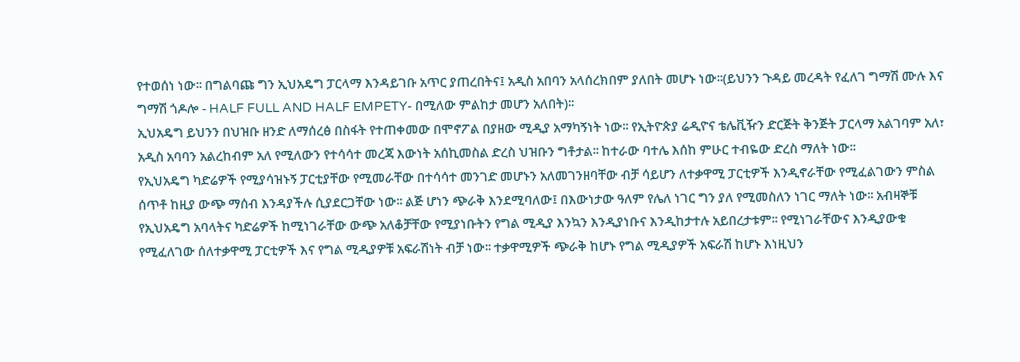የተወሰነ ነው፡፡ በግልባጩ ግን ኢህአዴግ ፓርላማ እንዳይገቡ አጥር ያጠረበትና፤ አዲስ አበባን አላሰረክበም ያለበት መሆኑ ነው፡፡(ይህንን ጉዳይ መረዳት የፈለገ ግማሽ ሙሉ እና ግማሽ ጎዶሎ - HALF FULL AND HALF EMPETY- በሚለው ምልከታ መሆን አለበት)፡፡
ኢህአዴግ ይህንን በህዝቡ ዘንድ ለማሰረፅ በስፋት የተጠቀመው በሞኖፖል በያዘው ሚዲያ አማካኝነት ነው፡፡ የኢትዮጵያ ሬዲዮና ቴሌቪዥን ድርጅት ቅንጅት ፓርላማ አልገባም አለ፣ አዲስ አባባን አልረከብም አለ የሚለውን የተሳሳተ መረጃ እውነት አሰኪመስል ድረስ ህዝቡን ግቶታል፡፡ ከተራው ባተሌ እሰከ ምሁር ተብዬው ድረስ ማለት ነው፡፡
የኢህአዴግ ካድሬዎች የሚያሳዝኑኝ ፓርቲያቸው የሚመራቸው በተሳሳተ መንገድ መሆኑን አለመገንዘባቸው ብቻ ሳይሆን ለተቃዋሚ ፓርቲዎች እንዲኖራቸው የሚፈልገውን ምስል ሰጥቶ ከዚያ ውጭ ማሰብ እንዳያችሉ ሲያደርጋቸው ነው፡፡ ልጅ ሆነን ጭራቅ እንደሚባለው፤ በእውነታው ዓለም የሌለ ነገር ግን ያለ የሚመስለን ነገር ማለት ነው፡፡ አብዛኞቹ የኢህአዴግ አባላትና ካድሬዎች ከሚነገራቸው ውጭ አለቆቻቸው የሚያነቡትን የግል ሚዲያ እንኳን እንዲያነቡና እንዲከታተሉ አይበረታቱም፡፡ የሚነገራቸውና እንዲያውቁ የሚፈለገው ሰለተቃዋሚ ፓርቲዎች እና የግል ሚዲያዎቹ አፍራሽነት ብቻ ነው፡፡ ተቃዋሚዎች ጭራቅ ከሆኑ የግል ሚዲያዎች አፍራሽ ከሆኑ እነዚህን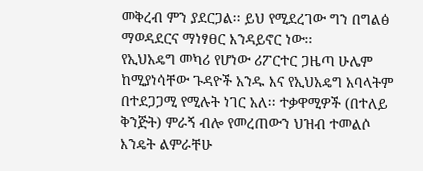መቅረብ ምን ያደርጋል፡፡ ይህ የሚደረገው ግን በግልፅ ማወዳደርና ማነፃፀር እንዳይኖር ነው፡፡
የኢህአዴግ መካሪ የሆነው ሪፖርተር ጋዜጣ ሁሌም ከሚያነሳቸው ጉዳዮች አንዱ እና የኢህአዴግ አባላትም በተደጋጋሚ የሚሉት ነገር አለ፡፡ ተቃዋሚዎች (በተለይ ቅንጅት) ምራኝ ብሎ የመረጠውን ህዝብ ተመልሶ እንዴት ልምራቸሁ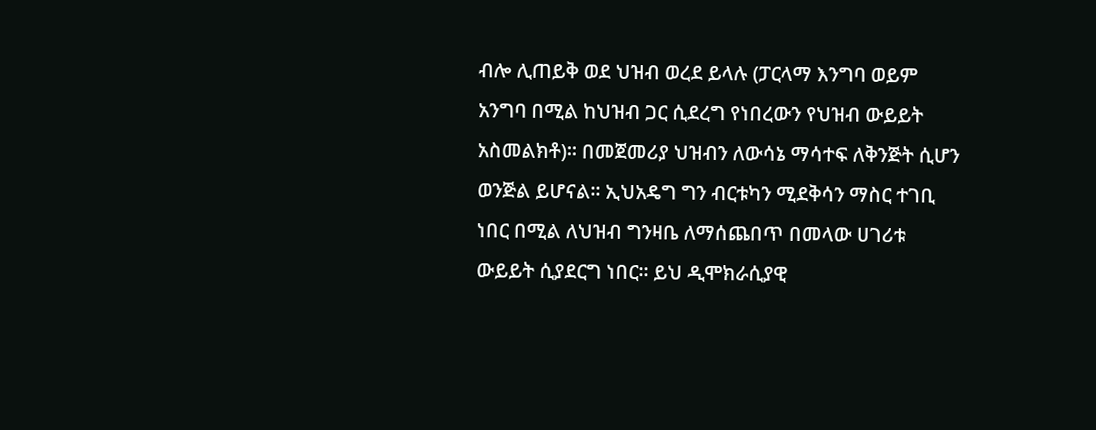ብሎ ሊጠይቅ ወደ ህዝብ ወረደ ይላሉ (ፓርላማ እንግባ ወይም አንግባ በሚል ከህዝብ ጋር ሲደረግ የነበረውን የህዝብ ውይይት አስመልክቶ)፡፡ በመጀመሪያ ህዝብን ለውሳኔ ማሳተፍ ለቅንጅት ሲሆን ወንጅል ይሆናል፡፡ ኢህአዴግ ግን ብርቱካን ሚደቅሳን ማስር ተገቢ ነበር በሚል ለህዝብ ግንዛቤ ለማሰጨበጥ በመላው ሀገሪቱ ውይይት ሲያደርግ ነበር፡፡ ይህ ዲሞክራሲያዊ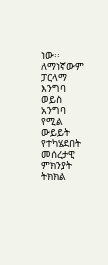ነው፡፡
ለማነኛውም ፓርላማ እንግባ ወይስ አንግባ የሚል ውይይት የተካሄደበት መሰረታዊ ምክንያት ትክክል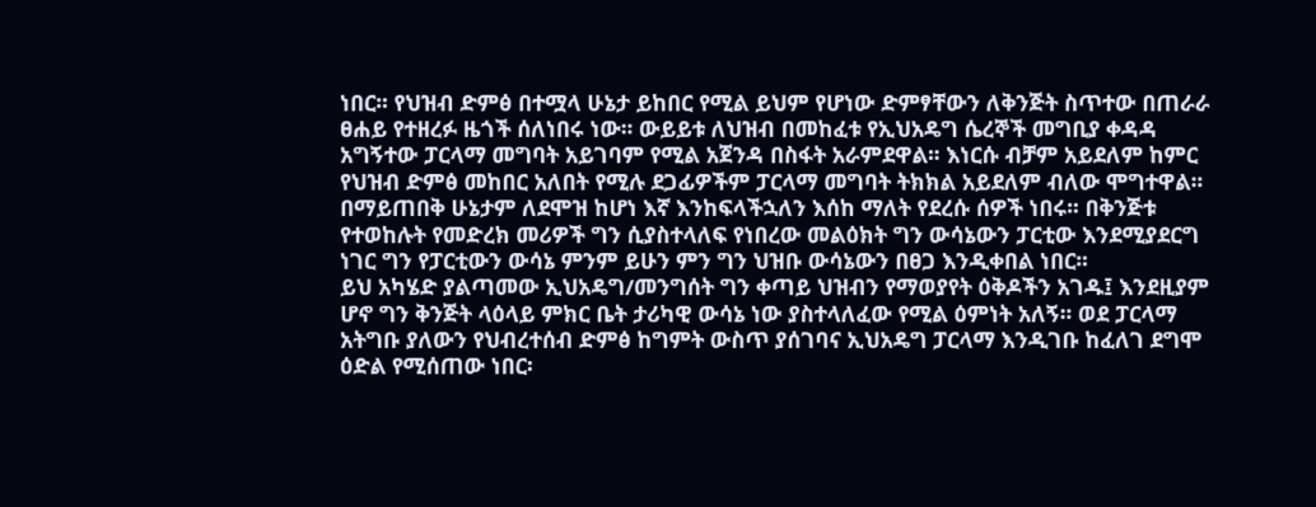ነበር፡፡ የህዝብ ድምፅ በተሟላ ሁኔታ ይከበር የሚል ይህም የሆነው ድምፃቸውን ለቅንጅት ስጥተው በጠራራ  ፀሐይ የተዘረፉ ዜጎች ሰለነበሩ ነው፡፡ ውይይቱ ለህዝብ በመከፈቱ የኢህአዴግ ሴረኞች መግቢያ ቀዳዳ አግኝተው ፓርላማ መግባት አይገባም የሚል አጀንዳ በስፋት አራምደዋል፡፡ እነርሱ ብቻም አይደለም ከምር የህዝብ ድምፅ መከበር አለበት የሚሉ ደጋፊዎችም ፓርላማ መግባት ትክክል አይደለም ብለው ሞግተዋል፡፡ በማይጠበቅ ሁኔታም ለደሞዝ ከሆነ እኛ እንከፍላችኋለን እሰከ ማለት የደረሱ ሰዎች ነበሩ፡፡ በቅንጅቱ የተወከሉት የመድረክ መሪዎች ግን ሲያስተላለፍ የነበረው መልዕክት ግን ውሳኔውን ፓርቲው እንደሚያደርግ ነገር ግን የፓርቲውን ውሳኔ ምንም ይሁን ምን ግን ህዝቡ ውሳኔውን በፀጋ እንዲቀበል ነበር፡፡
ይህ አካሄድ ያልጣመው ኢህአዴግ/መንግሰት ግን ቀጣይ ህዝብን የማወያየት ዕቅዶችን አገዱ፤ እንደዚያም ሆኖ ግን ቅንጅት ላዕላይ ምክር ቤት ታሪካዊ ውሳኔ ነው ያስተላለፈው የሚል ዕምነት አለኝ፡፡ ወደ ፓርላማ አትግቡ ያለውን የህብረተሰብ ድምፅ ከግምት ውስጥ ያሰገባና ኢህአዴግ ፓርላማ እንዲገቡ ከፈለገ ደግሞ ዕድል የሚሰጠው ነበር፡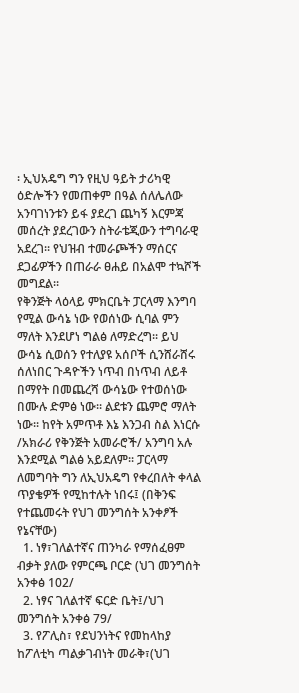፡ ኢህአዴግ ግን የዚህ ዓይት ታሪካዊ ዕድሎችን የመጠቀም በዓል ሰለሌለው አንባገነንቱን ይፋ ያደረገ ጨካኝ እርምጃ መሰረት ያደረገውን ስትራቴጂውን ተግባራዊ አደረገ፡፡ የህዝብ ተመራጮችን ማሰርና ደጋፊዎችን በጠራራ ፀሐይ በአልሞ ተኳሾች መግደል፡፡
የቅንጅት ላዕላይ ምክርቤት ፓርላማ እንግባ የሚል ውሳኔ ነው የወሰነው ሲባል ምን ማለት እንደሆነ ግልፅ ለማድረግ፡፡ ይህ ውሳኔ ሲወሰን የተለያዩ አሰቦች ሲንሸራሸሩ ሰለነበር ጉዳዮችን ነጥብ በነጥብ ለይቶ በማየት በመጨረሻ ውሳኔው የተወሰነው በሙሉ ድምፅ ነው፡፡ ልደቱን ጨምሮ ማለት ነው፡፡ ከየት አምጥቶ እኔ እንጋብ ስል እነርሱ /አክራሪ የቅንጅት አመራሮች/ አንግባ አሉ እንደሚል ግልፅ አይደለም፡፡ ፓርላማ ለመግባት ግን ለኢህአዴግ የቀረበለት ቀላል ጥያቄዎች የሚከተሉት ነበሩ፤ (በቅንፍ የተጨመሩት የህገ መንግሰት አንቀፆች የኔናቸው)
  1. ነፃ፣ገለልተኛና ጠንካራ የማሰፈፀም ብቃት ያለው የምርጫ ቦርድ (ህገ መንግሰት አንቀፅ 102/
  2. ነፃና ገለልተኛ ፍርድ ቤት፤/ህገ መንግሰት አንቀፅ 79/
  3. የፖሊስ፣ የደህንነትና የመከላከያ ከፖለቲካ ጣልቃገብነት መራቅ፣(ህገ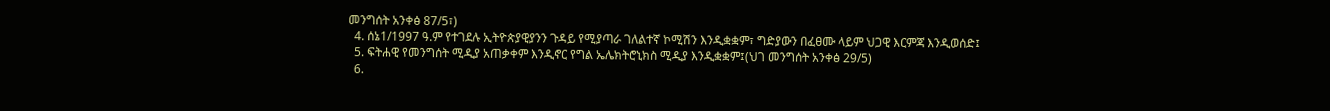መንግሰት አንቀፅ 87/5፣)
  4. ሰኔ1/1997 ዓ.ም የተገደሉ ኢትዮጵያዊያንን ጉዳይ የሚያጣራ ገለልተኛ ኮሚሽን እንዲቋቋም፣ ግድያውን በፈፀሙ ላይም ህጋዊ እርምጃ እንዲወሰድ፤
  5. ፍትሐዊ የመንግሰት ሚዲያ አጠቃቀም እንዲኖር የግል ኤሌክትሮኒክስ ሚዲያ እንዲቋቋም፤(ህገ መንግሰት አንቀፅ 29/5)
  6.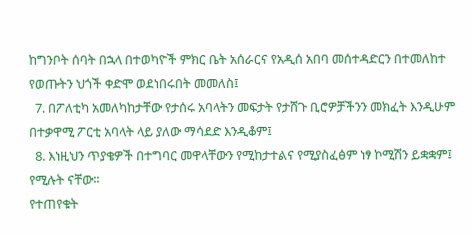ከግንቦት ሰባት በኋላ በተወካዮች ምክር ቤት አሰራርና የአዲሰ አበባ መሰተዳድርን በተመለከተ የወጡትን ህጎች ቀድሞ ወደነበሩበት መመለስ፤
  7. በፖለቲካ አመለካከታቸው የታሰሩ አባላትን መፍታት የታሸጉ ቢሮዎቻችንን መክፈት እንዲሁም በተቃዋሚ ፖርቲ አባላት ላይ ያለው ማሳደድ እንዲቆም፤
  8. እነዚህን ጥያቄዎች በተግባር መዋላቸውን የሚከታተልና የሚያስፈፅም ነፃ ኮሚሽን ይቋቋም፤
የሚሉት ናቸው፡፡
የተጠየቁት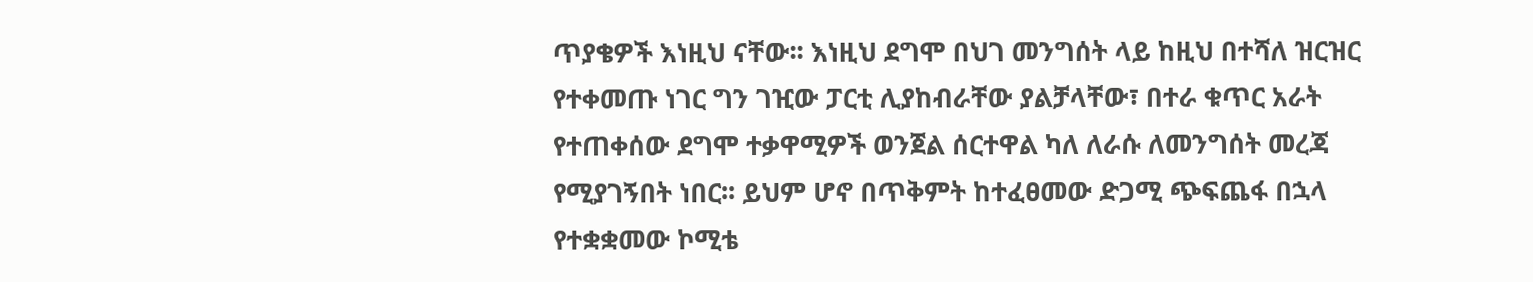ጥያቄዎች እነዚህ ናቸው፡፡ እነዚህ ደግሞ በህገ መንግሰት ላይ ከዚህ በተሻለ ዝርዝር የተቀመጡ ነገር ግን ገዢው ፓርቲ ሊያከብራቸው ያልቻላቸው፣ በተራ ቁጥር አራት የተጠቀሰው ደግሞ ተቃዋሚዎች ወንጀል ሰርተዋል ካለ ለራሱ ለመንግሰት መረጃ የሚያገኝበት ነበር፡፡ ይህም ሆኖ በጥቅምት ከተፈፀመው ድጋሚ ጭፍጨፋ በኋላ የተቋቋመው ኮሚቴ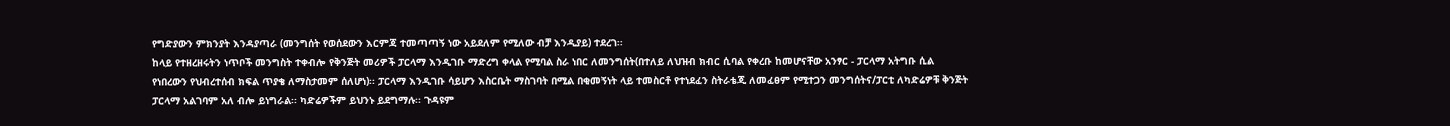የግድያውን ምክንያት እንዳያጣራ (መንግሰት የወሰደውን እርምጃ ተመጣጣኝ ነው አይደለም የሚለው ብቻ እንዲያይ) ተደረገ፡፡
ከላይ የተዘረዘሩትን ነጥቦች መንግስት ተቀብሎ የቅንጅት መሪዎች ፓርላማ እንዲገቡ ማድረግ ቀላል የሚባል ስራ ነበር ለመንግሰት(በተለይ ለህዝብ ክብር ሲባል የቀረቡ ከመሆናቸው አንፃር - ፓርላማ አትግቡ ሲል የነበረውን የህብረተሰብ ክፍል ጥያቄ ለማስታመም ሰለሆነ)፡፡ ፓርላማ እንዲገቡ ሳይሆን እስርቤት ማስገባት በሚል በቂመኝነት ላይ ተመስርቶ የተነደፈን ስትራቴጂ ለመፈፀም የሚተጋን መንግሰትና/ፓርቲ ለካድሬዎቹ ቅንጅት ፓርላማ አልገባም አለ ብሎ ይነግራል፡፡ ካድሬዎችም ይህንኑ ይደግማሉ፡፡ ጉዳዩም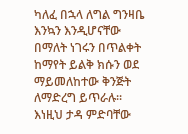ካለፈ በኋላ ለግል ግንዛቤ እንኳን እንዲሆናቸው በማለት ነገሩን በጥልቀት ከማየት ይልቅ ክሱን ወደ ማይመለከተው ቅንጅት ለማድረግ ይጥራሉ፡፡ እነዚህ ታዳ ምድባቸው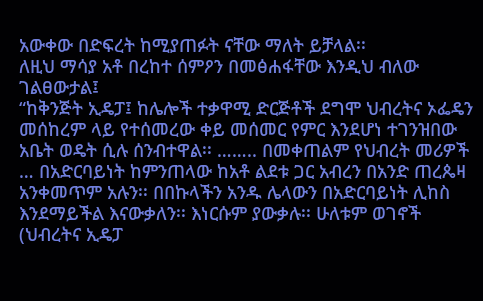አውቀው በድፍረት ከሚያጠፉት ናቸው ማለት ይቻላል፡፡
ለዚህ ማሳያ አቶ በረከተ ሰምዖን በመፅሐፋቸው እንዲህ ብለው ገልፀውታል፤
“ከቅንጅት ኢዴፓ፤ ከሌሎች ተቃዋሚ ድርጅቶች ደግሞ ህብረትና ኦፌዴን መሰከረም ላይ የተሰመረው ቀይ መሰመር የምር እንደሆነ ተገንዝበው አቤት ወዴት ሲሉ ሰንብተዋል፡፡ …….. በመቀጠልም የህብረት መሪዎች … በአድርባይነት ከምንጠላው ከአቶ ልደቱ ጋር አብረን በአንድ ጠረጴዛ አንቀመጥም አሉን፡፡ በበኩላችን አንዱ ሌላውን በአድርባይነት ሊከስ እንደማይችል እናውቃለን፡፡ እነርሱም ያውቃሉ፡፡ ሁለቱም ወገኖች (ህብረትና ኢዴፓ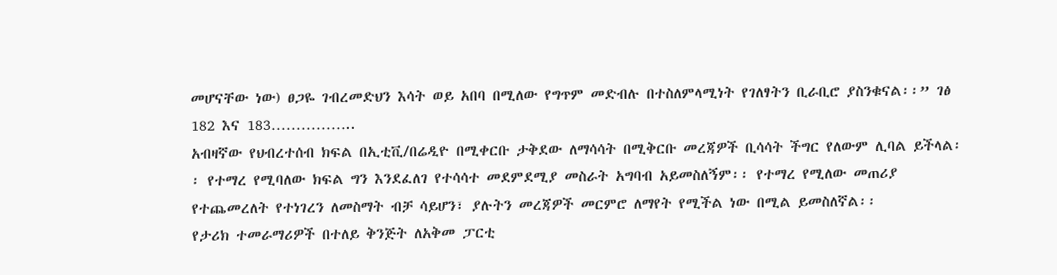መሆናቸው ነው) ፀጋዬ ገብረመድህን እሳት ወይ አበባ በሚለው የግጥም መድብሉ በተስለምላሚነት የገለፃትን ቢራቢሮ ያስንቁናል፡፡” ገፅ 182 እና 183……………..
አብዛኛው የህብረተሰብ ክፍል በኢቲቪ/በሬዲዮ በሚቀርቡ ታቅደው ለማሳሳት በሚቅርቡ መረጃዎች ቢሳሳት ችግር የለውም ሊባል ይችላል፡፡ የተማረ የሚባለው ክፍል ግን እንደፈለገ የተሳሳተ መደምደሚያ መስራት አግባብ አይመስለኝም፡፡ የተማረ የሚለው መጠሪያ የተጨመረለት የተነገረን ለመስማት ብቻ ሳይሆን፣ ያሉትን መረጃዎች መርምሮ ለማየት የሚችል ነው በሚል ይመስለኛል፡፡
የታሪክ ተመራማሪዎች በተለይ ቅንጅት ለአቅመ ፓርቲ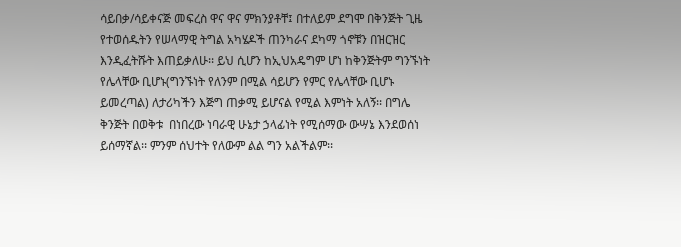ሳይበቃ/ሳይቀናጅ መፍረስ ዋና ዋና ምክንያቶቸ፤ በተለይም ደግሞ በቅንጅት ጊዜ የተወሰዱትን የሠላማዊ ትግል አካሄዶች ጠንካራና ደካማ ጎኖቹን በዝርዝር እንዲፈትሹት እጠይቃለሁ፡፡ ይህ ሲሆን ከኢህአዴግም ሆነ ከቅንጅትም ግንኙነት የሌላቸው ቢሆኑ(ግንኙነት የለንም በሚል ሳይሆን የምር የሌላቸው ቢሆኑ ይመረጣል) ለታሪካችን እጅግ ጠቃሚ ይሆናል የሚል እምነት አለኝ፡፡ በግሌ ቅንጅት በወቅቱ  በነበረው ነባራዊ ሁኔታ ኃላፊነት የሚሰማው ውሣኔ እንደወሰነ ይሰማኛል፡፡ ምንም ሰህተት የለውም ልል ግን አልችልም፡፡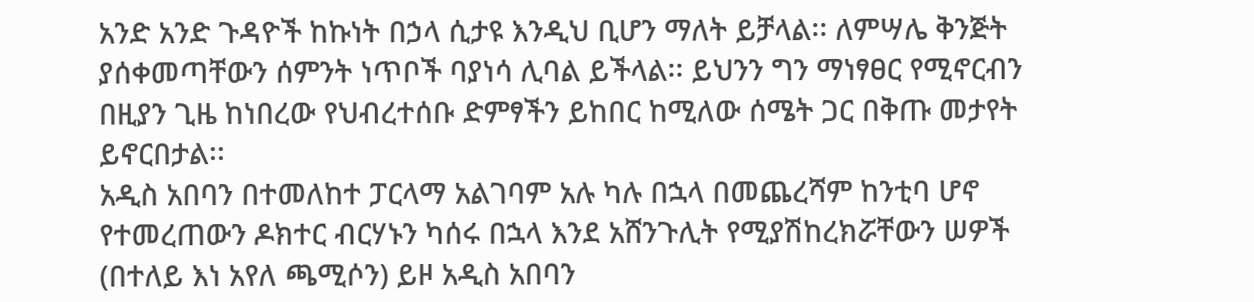አንድ አንድ ጉዳዮች ከኩነት በኃላ ሲታዩ እንዲህ ቢሆን ማለት ይቻላል፡፡ ለምሣሌ ቅንጅት ያሰቀመጣቸውን ሰምንት ነጥቦች ባያነሳ ሊባል ይችላል፡፡ ይህንን ግን ማነፃፀር የሚኖርብን በዚያን ጊዜ ከነበረው የህብረተሰቡ ድምፃችን ይከበር ከሚለው ሰሜት ጋር በቅጡ መታየት ይኖርበታል፡፡
አዲስ አበባን በተመለከተ ፓርላማ አልገባም አሉ ካሉ በኋላ በመጨረሻም ከንቲባ ሆኖ የተመረጠውን ዶክተር ብርሃኑን ካሰሩ በኋላ እንደ አሸንጉሊት የሚያሽከረክሯቸውን ሠዎች (በተለይ እነ አየለ ጫሚሶን) ይዞ አዲስ አበባን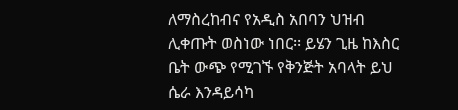ለማስረከብና የአዲስ አበባን ህዝብ ሊቀጡት ወስነው ነበር፡፡ ይሄን ጊዜ ከእስር ቤት ውጭ የሚገኙ የቅንጅት አባላት ይህ ሴራ እንዳይሳካ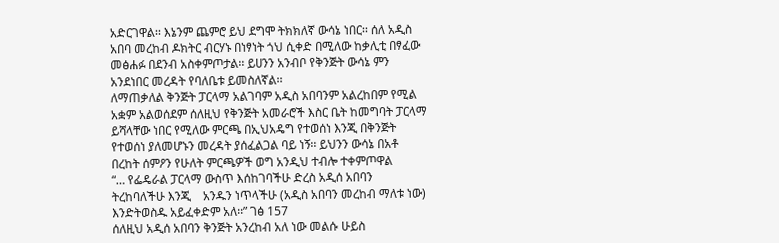አድርገዋል፡፡ እኔንም ጨምሮ ይህ ደግሞ ትክክለኛ ውሳኔ ነበር፡፡ ሰለ አዲስ አበባ መረከብ ዶክትር ብርሃኑ በነፃነት ጎህ ሲቀድ በሚለው ከቃሊቲ በፃፈው መፅሐፉ በደንብ አስቀምጦታል፡፡ ይሀንን አንብቦ የቅንጅት ውሳኔ ምን አንደነበር መረዳት የባለቤቱ ይመስለኛል፡፡
ለማጠቃለል ቅንጅት ፓርላማ አልገባም አዲስ አበባንም አልረከበም የሚል አቋም አልወሰደም ሰለዚህ የቅንጅት አመራሮች እስር ቤት ከመግባት ፓርላማ ይሻላቸው ነበር የሚለው ምርጫ በኢህአዴግ የተወሰነ እንጂ በቅንጅት የተወሰነ ያለመሆኑን መረዳት ያሰፈልጋል ባይ ነኝ፡፡ ይህንን ውሳኔ በአቶ በረከት ሰምዖን የሁለት ምርጫዎች ወግ አንዲህ ተብሎ ተቀምጦዋል
“… የፌዴራል ፓርላማ ውስጥ እሰከገባችሁ ድረስ አዲሰ አበባን ትረከባለችሁ እንጂ    አንዱን ነጥላችሁ (አዲስ አበባን መረከብ ማለቱ ነው) እንድትወስዱ አይፈቀድም አለ፡፡” ገፅ 157
ሰለዚህ አዲሰ አበባን ቅንጅት አንረከብ አለ ነው መልሱ ሁይስ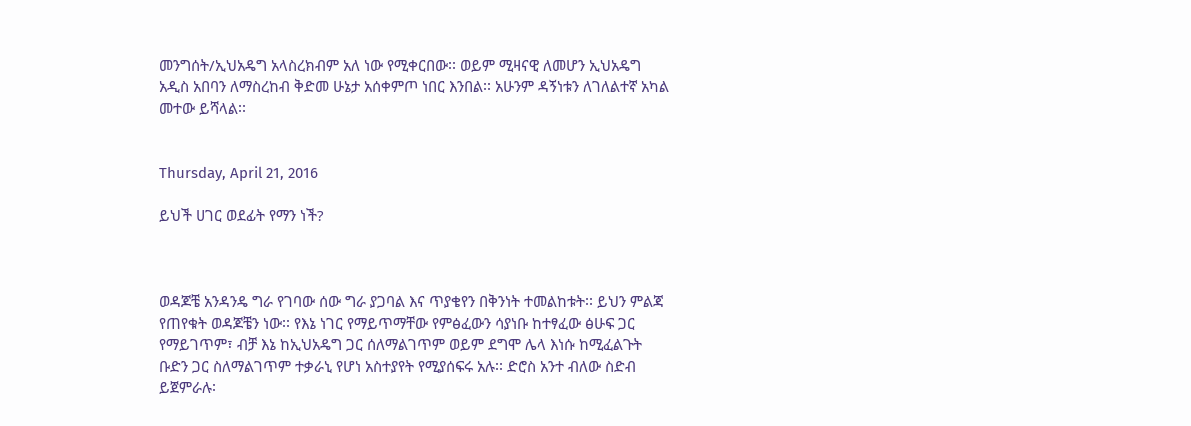መንግሰት/ኢህአዴግ አላስረክብም አለ ነው የሚቀርበው፡፡ ወይም ሚዛናዊ ለመሆን ኢህአዴግ አዲስ አበባን ለማስረከብ ቅድመ ሁኔታ አሰቀምጦ ነበር እንበል፡፡ አሁንም ዳኝነቱን ለገለልተኛ አካል መተው ይሻላል፡፡


Thursday, April 21, 2016

ይህች ሀገር ወደፊት የማን ነች?



ወዳጆቼ አንዳንዴ ግራ የገባው ሰው ግራ ያጋባል እና ጥያቄየን በቅንነት ተመልከቱት፡፡ ይህን ምልጃ የጠየቁት ወዳጆቼን ነው፡፡ የእኔ ነገር የማይጥማቸው የምፅፈውን ሳያነቡ ከተፃፈው ፅሁፍ ጋር የማይገጥም፣ ብቻ እኔ ከኢህአዴግ ጋር ሰለማልገጥም ወይም ደግሞ ሌላ እነሱ ከሚፈልጉት ቡድን ጋር ስለማልገጥም ተቃራኒ የሆነ አስተያየት የሚያሰፍሩ አሉ፡፡ ድሮስ አንተ ብለው ስድብ ይጀምራሉ፡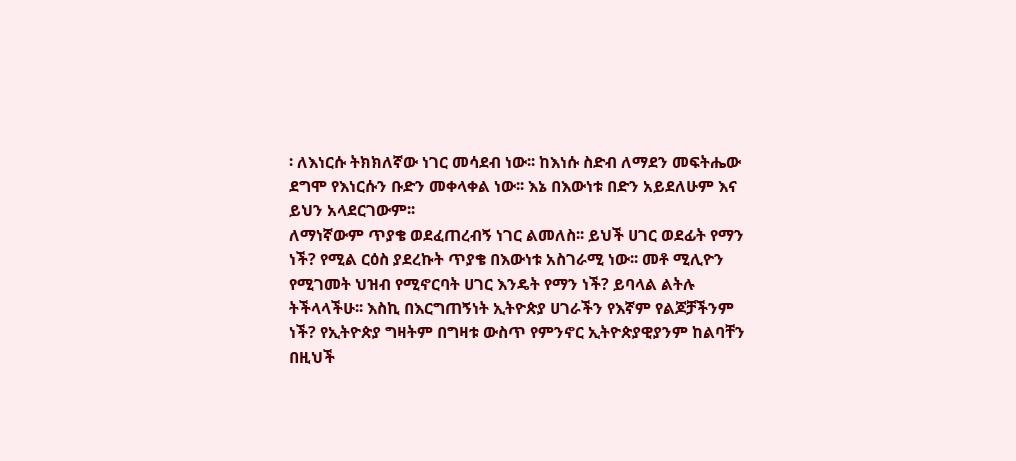፡ ለእነርሱ ትክክለኛው ነገር መሳደብ ነው፡፡ ከእነሱ ስድብ ለማደን መፍትሔው ደግሞ የእነርሱን ቡድን መቀላቀል ነው፡፡ እኔ በእውነቱ በድን አይደለሁም እና ይህን አላደርገውም፡፡
ለማነኛውም ጥያቄ ወደፈጠረብኝ ነገር ልመለስ፡፡ ይህች ሀገር ወደፊት የማን ነች? የሚል ርዕስ ያደረኩት ጥያቄ በእውነቱ አስገራሚ ነው፡፡ መቶ ሚሊዮን የሚገመት ህዝብ የሚኖርባት ሀገር እንዴት የማን ነች? ይባላል ልትሉ ትችላላችሁ፡፡ እስኪ በእርግጠኝነት ኢትዮጵያ ሀገራችን የእኛም የልጆቻችንም ነች? የኢትዮጵያ ግዛትም በግዛቱ ውስጥ የምንኖር ኢትዮጵያዊያንም ከልባቸን በዚህች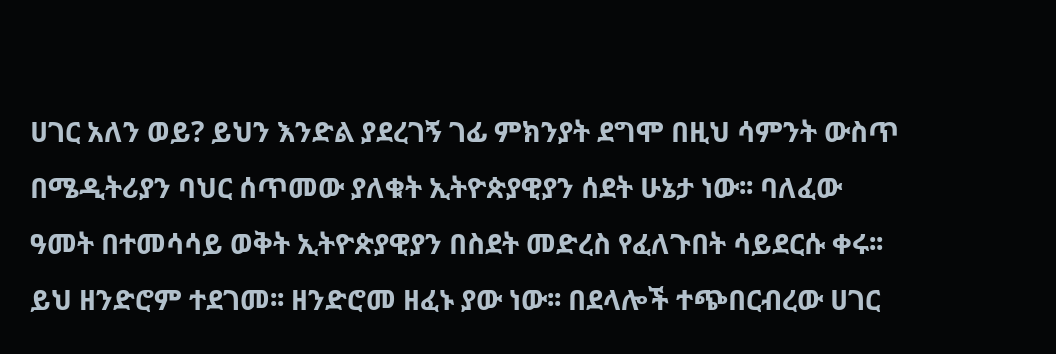ሀገር አለን ወይ? ይህን እንድል ያደረገኝ ገፊ ምክንያት ደግሞ በዚህ ሳምንት ውስጥ በሜዲትሪያን ባህር ሰጥመው ያለቁት ኢትዮጵያዊያን ሰደት ሁኔታ ነው፡፡ ባለፈው ዓመት በተመሳሳይ ወቅት ኢትዮጵያዊያን በስደት መድረስ የፈለጉበት ሳይደርሱ ቀሩ፡፡ ይህ ዘንድሮም ተደገመ፡፡ ዘንድሮመ ዘፈኑ ያው ነው፡፡ በደላሎች ተጭበርብረው ሀገር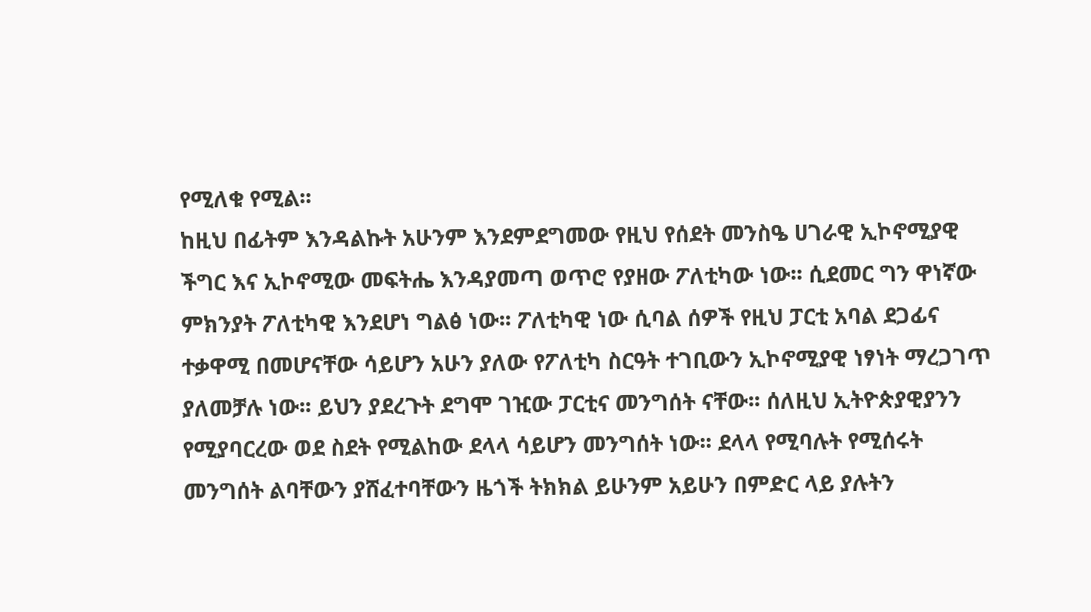የሚለቁ የሚል፡፡
ከዚህ በፊትም እንዳልኩት አሁንም እንደምደግመው የዚህ የሰደት መንስዔ ሀገራዊ ኢኮኖሚያዊ ችግር እና ኢኮኖሚው መፍትሔ እንዳያመጣ ወጥሮ የያዘው ፖለቲካው ነው፡፡ ሲደመር ግን ዋነኛው ምክንያት ፖለቲካዊ እንደሆነ ግልፅ ነው፡፡ ፖለቲካዊ ነው ሲባል ሰዎች የዚህ ፓርቲ አባል ደጋፊና ተቃዋሚ በመሆናቸው ሳይሆን አሁን ያለው የፖለቲካ ስርዓት ተገቢውን ኢኮኖሚያዊ ነፃነት ማረጋገጥ ያለመቻሉ ነው፡፡ ይህን ያደረጉት ደግሞ ገዢው ፓርቲና መንግሰት ናቸው፡፡ ሰለዚህ ኢትዮጵያዊያንን የሚያባርረው ወደ ስደት የሚልከው ደላላ ሳይሆን መንግሰት ነው፡፡ ደላላ የሚባሉት የሚሰሩት መንግሰት ልባቸውን ያሸፈተባቸውን ዜጎች ትክክል ይሁንም አይሁን በምድር ላይ ያሉትን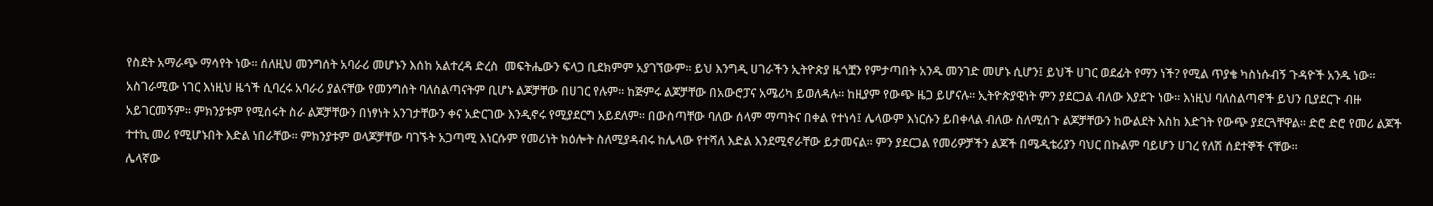የስደት አማራጭ ማሳየት ነው፡፡ ሰለዚህ መንግሰት አባራሪ መሆኑን እሰከ አልተረዳ ድረስ  መፍትሔውን ፍላጋ ቢደክምም አያገኘውም፡፡ ይህ እንግዲ ሀገራችን ኢትዮጵያ ዜጎቿን የምታጣበት አንዱ መንገድ መሆኑ ሲሆን፤ ይህች ሀገር ወደፊት የማን ነች? የሚል ጥያቄ ካስነሱብኝ ጉዳዮች አንዱ ነው፡፡
አስገራሚው ነገር እነዚህ ዜጎች ሲባረሩ አባራሪ ያልናቸው የመንግሰት ባለስልጣናትም ቢሆኑ ልጆቻቸው በሀገር የሉም፡፡ ከጅምሩ ልጆቻቸው በአውሮፓና አሜሪካ ይወለዳሉ፡፡ ከዚያም የውጭ ዜጋ ይሆናሉ፡፡ ኢትዮጵያዊነት ምን ያደርጋል ብለው እያደጉ ነው፡፡ እነዚህ ባለስልጣኖች ይህን ቢያደርጉ ብዙ አይገርመኝም፡፡ ምክንያቱም የሚሰሩት ስራ ልጆቻቸውን በነፃነት አንገታቸውን ቀና አድርገው እንዲኖሩ የሚያደርግ አይደለም፡፡ በውስጣቸው ባለው ሰላም ማጣትና በቀል የተነሳ፤ ሌላውም እነርሱን ይበቀላል ብለው ስለሚሰጉ ልጆቻቸውን ከውልደት እስከ እድገት የውጭ ያደርጓቸዋል፡፡ ድሮ ድሮ የመሪ ልጆች ተተኪ መሪ የሚሆኑበት እድል ነበራቸው፡፡ ምክንያቱም ወላጆቻቸው ባገኙት አጋጣሚ እነርሱም የመሪነት ክዕሎት ስለሚያዳብሩ ከሌላው የተሻለ እድል እንደሚኖራቸው ይታመናል፡፡ ምን ያደርጋል የመሪዎቻችን ልጆች በሜዲቴሪያን ባህር በኩልም ባይሆን ሀገረ የለሽ ሰደተኞች ናቸው፡፡
ሌላኛው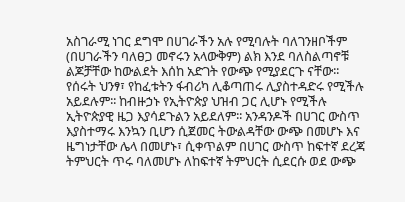አስገራሚ ነገር ደግሞ በሀገራችን አሉ የሚባሉት ባለገንዘቦችም (በሀገራችን ባለፀጋ መኖሩን አላውቅም) ልክ እንደ ባለስልጣኖቹ ልጆቻቸው ከውልደት እሰከ አድገት የውጭ የሚያደርጉ ናቸው፡፡ የሰሩት ህንፃ፣ የከፈቱትን ፋብሪካ ሊቆጣጠሩ ሊያስተዳድሩ የሚችሉ አይደሉም፡፡ ከብዙኃኑ የኢትዮጵያ ህዝብ ጋር ሊሆኑ የሚችሉ ኢትዮጵያዊ ዜጋ እያሳደጉልን አይደለም፡፡ አንዳንዶች በሀገር ውስጥ እያስተማሩ እንኳን ቢሆን ሲጀመር ትውልዳቸው ውጭ በመሆኑ እና ዜግነታቸው ሌላ በመሆኑ፣ ሲቀጥልም በሀገር ውስጥ ከፍተኛ ደረጃ ትምህርት ጥሩ ባለመሆኑ ለከፍተኛ ትምህርት ሲደርሱ ወደ ውጭ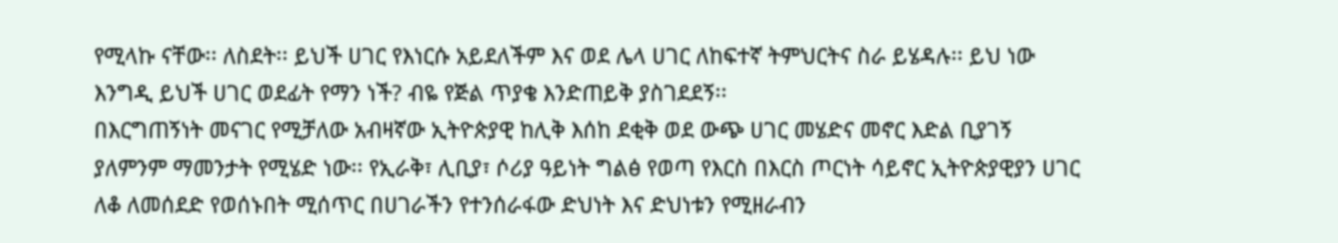የሚላኩ ናቸው፡፡ ለስደት፡፡ ይህች ሀገር የእነርሱ አይደለችም እና ወደ ሌላ ሀገር ለከፍተኛ ትምህርትና ስራ ይሄዳሉ፡፡ ይህ ነው እንግዲ ይህች ሀገር ወደፊት የማን ነች? ብዬ የጅል ጥያቄ እንድጠይቅ ያስገደደኝ፡፡
በእርግጠኝነት መናገር የሚቻለው አብዛኛው ኢትዮጵያዊ ከሊቅ እሰከ ደቂቅ ወደ ውጭ ሀገር መሄድና መኖር እድል ቢያገኝ ያለምንም ማመንታት የሚሄድ ነው፡፡ የኢራቅ፣ ሊቢያ፣ ሶሪያ ዓይነት ግልፅ የወጣ የእርስ በእርስ ጦርነት ሳይኖር ኢትዮጵያዊያን ሀገር ለቆ ለመሰደድ የወሰኑበት ሚሰጥር በሀገራችን የተንሰራፋው ድህነት እና ድህነቱን የሚዘራብን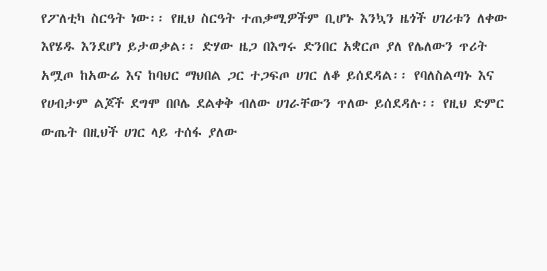የፖለቲካ ስርዓት ነው፡፡ የዚህ ስርዓት ተጠቃሚዎችም ቢሆኑ እንኳን ዜጎች ሀገሪቱን ለቀው እየሄዱ እንደሆነ ይታወቃል፡፡ ድሃው ዜጋ በእግሩ ድንበር አቋርጦ ያለ የሌለውን ጥሪት አሟጦ ከአውሬ እና ከባህር ማህበል ጋር ተጋፍጦ ሀገር ለቆ ይሰደዳል፡፡ የባለስልጣኑ እና የሀብታም ልጆች ደግሞ በቦሌ ደልቀቅ ብለው ሀገራቸውን ጥለው ይሰደዳሉ፡፡ የዚህ ድምር ውጤት በዚህች ሀገር ላይ ተሰፋ ያለው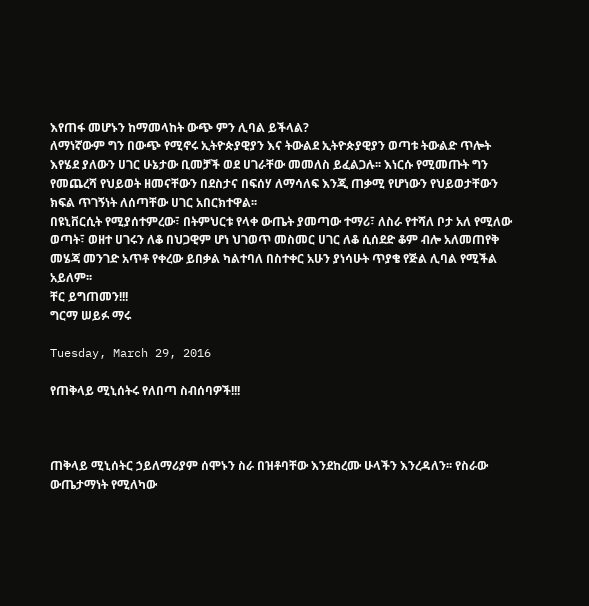እየጠፋ መሆኑን ከማመላከት ውጭ ምን ሊባል ይችላል?
ለማነኛውም ግን በውጭ የሚኖሩ ኢትዮጵያዊያን እና ትውልደ ኢትዮጵያዊያን ወጣቱ ትውልድ ጥሎት እየሄደ ያለውን ሀገር ሁኔታው ቢመቻች ወደ ሀገራቸው መመለስ ይፈልጋሉ፡፡ እነርሱ የሚመጡት ግን የመጨረሻ የህይወት ዘመናቸውን በደስታና በፍሰሃ ለማሳለፍ እንጂ ጠቃሚ የሆነውን የህይወታቸውን ክፍል ጥገኝነት ለሰጣቸው ሀገር አበርክተዋል፡፡
በዩኒቨርሲት የሚያሰተምረው፣ በትምህርቱ የላቀ ውጤት ያመጣው ተማሪ፣ ለስራ የተሻለ ቦታ አለ የሚለው ወጣት፣ ወዘተ ሀገሩን ለቆ በህጋዊም ሆነ ህገወጥ መስመር ሀገር ለቆ ሲሰደድ ቆም ብሎ አለመጠየቅ መሄጃ መንገድ አጥቶ የቀረው ይበቃል ካልተባለ በስተቀር አሁን ያነሳሁት ጥያቄ የጅል ሊባል የሚችል አይለም፡፡
ቸር ይግጠመን!!!
ግርማ ሠይፉ ማሩ

Tuesday, March 29, 2016

የጠቅላይ ሚኒሰትሩ የለበጣ ስብሰባዎች!!!



ጠቅላይ ሚኒሰትር ኃይለማሪያም ሰሞኑን ስራ በዝቶባቸው እንደከረሙ ሁላችን እንረዳለን፡፡ የስራው ውጤታማነት የሚለካው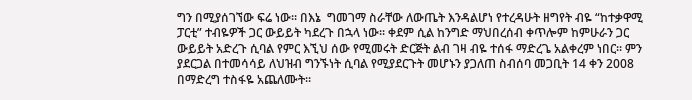ግን በሚያሰገኘው ፍሬ ነው፡፡ በእኔ  ግመገማ ስራቸው ለውጤት እንዳልሆነ የተረዳሁት ዘግየት ብዬ “ከተቃዋሚ ፓርቲ” ተብዬዎች ጋር ውይይት ካደረጉ በኋላ ነው፡፡ ቀደም ሲል ከንግድ ማህበረሰብ ቀጥሎም ከምሁራን ጋር ውይይት አድረጉ ሲባል የምር እኚህ ሰው የሚመሩት ድርጅት ልብ ገዛ ብዬ ተሰፋ ማድረጌ አልቀረም ነበር፡፡ ምን ያደርጋል በተመሳሳይ ለህዝብ ግንኙነት ሲባል የሚያደርጉት መሆኑን ያጋለጠ ስብሰባ መጋቢት 14 ቀን 2008 በማድረግ ተስፋዬ አጨለሙት፡፡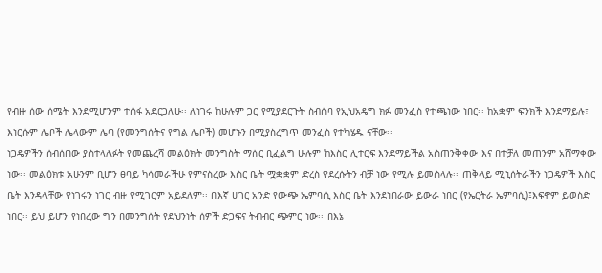የብዙ ሰው ሰሜት እንደሚሆንም ተሰፋ አደርጋለሁ፡፡ ለነገሩ ከሁሉም ጋር የሚያደርጉት ስብሰባ የኢህአዴግ ክፉ መንፈስ የተጫነው ነበር፡፡ ከአቋም ፍንክች እንደማይሉ፣ እነርሱም ሌቦች ሌላውም ሌባ (የመንግሰትና የግል ሌቦች) መሆኑን በሚያስረግጥ መንፈስ የተካሄዱ ናቸው፡፡
ነጋዴዎችን ሰብሰበው ያስተላለፉት የመጨረሻ መልዕክት መንግስት ማሰር ቢፈልግ ሁሉም ከእስር ሊተርፍ እንደማይችል አስጠንቅቀው እና በተቻለ መጠንም አሸማቀው ነው፡፡ መልዕክቱ አሁንም ቢሆን ፀባይ ካሳመራችሁ የምናስረው እስር ቤት ሟቋቋም ድረስ የደረሱትን ብቻ ነው የሚሉ ይመስላሉ፡፡ ጠቅላይ ሚኒሰትራችን ነጋዴዎች እስር ቤት እንዳላቸው የነገሩን ነገር ብዙ የሚገርም አይደለም፡፡ በእኛ ሀገር አንድ የውጭ ኤምባሲ እስር ቤት እንደነበራው ይውራ ነበር (የኤርትራ ኤምባሲ)፤እፍኖም ይወስድ ነበር፡፡ ይህ ይሆን የነበረው ግን በመንግሰት የደህንነት ሰዎች ድጋፍና ትብብር ጭምር ነው፡፡ በእኔ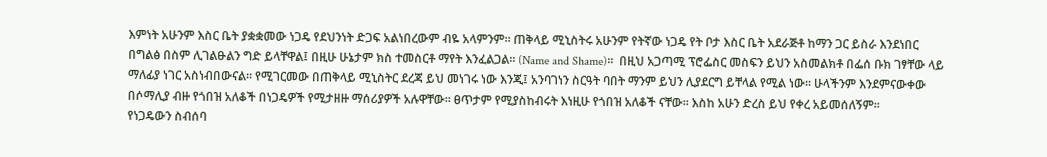እምነት አሁንም እስር ቤት ያቋቋመው ነጋዴ የደህንነት ድጋፍ አልነበረውም ብዬ አላምንም፡፡ ጠቅላይ ሚኒስትሩ አሁንም የትኛው ነጋዴ የት ቦታ እስር ቤት አደራጅቶ ከማን ጋር ይስራ እንደነበር በግልፅ በስም ሊገልፁልን ግድ ይላቸዋል፤ በዚሁ ሁኔታም ክስ ተመስርቶ ማየት እንፈልጋል፡፡ (Name and Shame)፡፡  በዚህ አጋጣሚ ፕሮፌስር መስፍን ይህን አስመልክቶ በፌሰ ቡክ ገፃቸው ላይ ማለፊያ ነገር አስነብበውናል፡፡ የሚገርመው በጠቅላይ ሚኒስትር ደረጃ ይህ መነገሩ ነው እንጂ፤ አንባገነን ስርዓት ባበት ማንም ይህን ሊያደርግ ይቸላል የሚል ነው፡፡ ሁላችንም እንደምናውቀው በሶማሊያ ብዙ የጎበዝ አለቆች በነጋዴዎች የሚታዘዙ ማሰሪያዎች አሉዋቸው፡፡ ፀጥታም የሚያስከብሩት እነዚሁ የጎበዝ አለቆች ናቸው፡፡ እስከ አሁን ድረስ ይህ የቀረ አይመሰለኝም፡፡
የነጋዴውን ስብሰባ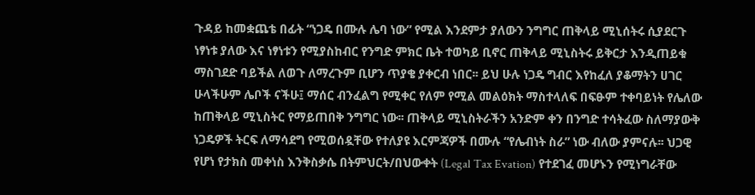ጉዳይ ከመቋጨቴ በፊት “ነጋዴ በሙሉ ሌባ ነው” የሚል እንደምታ ያለውን ንግግር ጠቅላይ ሚኒሰትሩ ሲያደርጉ ነፃነቱ ያለው እና ነፃነቱን የሚያስከብር የንግድ ምክር ቤት ተወካይ ቢኖር ጠቅላይ ሚኒስትሩ ይቅርታ እንዲጠይቁ ማስገደድ ባይችል ለወጉ ለማረጉም ቢሆን ጥያቄ ያቀርብ ነበር፡፡ ይህ ሁሉ ነጋዴ ግብር እየከፈለ ያቆማትን ሀገር ሁላችሁም ሌቦች ናችሁ፤ ማሰር ብንፈልግ የሚቀር የለም የሚል መልዕክት ማስተላለፍ በፍፁም ተቀባይነት የሌለው ከጠቅላይ ሚኒስትር የማይጠበቅ ንግግር ነው፡፡ ጠቅላይ ሚኒስትራችን አንድም ቀን በንግድ ተሳትፈው ስለማያውቅ ነጋዴዎች ትርፍ ለማሳደግ የሚወሰዷቸው የተለያዩ እርምጃዎች በሙሉ “የሌብነት ስራ” ነው ብለው ያምናሉ፡፡ ህጋዊ የሆነ የታክስ መቀነስ እንቅስቃሴ በትምህርት/በህውቀት (Legal Tax Evation) የተደገፈ መሆኑን የሚነግራቸው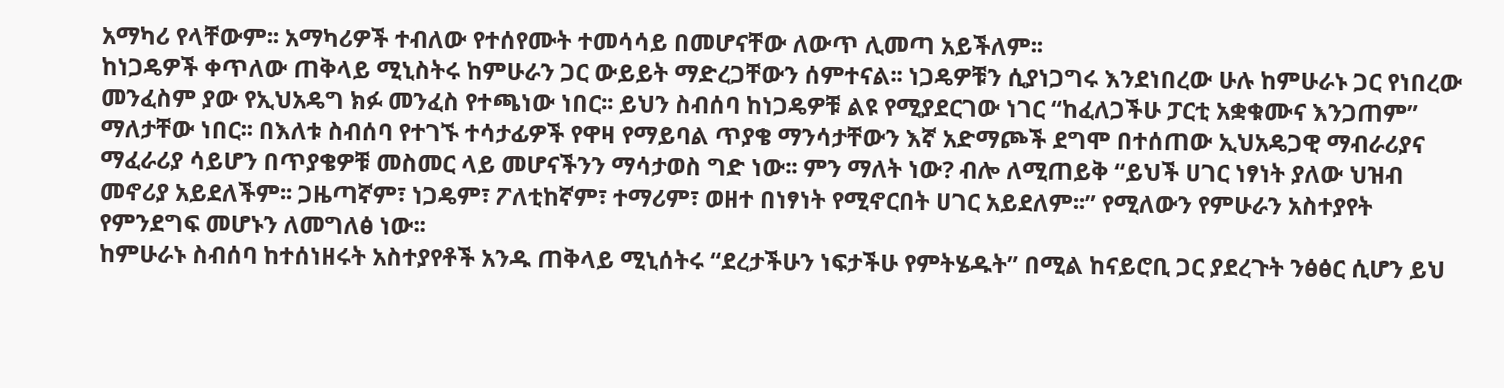አማካሪ የላቸውም፡፡ አማካሪዎች ተብለው የተሰየሙት ተመሳሳይ በመሆናቸው ለውጥ ሊመጣ አይችለም፡፡
ከነጋዴዎች ቀጥለው ጠቅላይ ሚኒስትሩ ከምሁራን ጋር ውይይት ማድረጋቸውን ሰምተናል፡፡ ነጋዴዎቹን ሲያነጋግሩ እንደነበረው ሁሉ ከምሁራኑ ጋር የነበረው መንፈስም ያው የኢህአዴግ ክፉ መንፈስ የተጫነው ነበር፡፡ ይህን ስብሰባ ከነጋዴዎቹ ልዩ የሚያደርገው ነገር “ከፈለጋችሁ ፓርቲ አቋቁሙና እንጋጠም” ማለታቸው ነበር፡፡ በእለቱ ስብሰባ የተገኙ ተሳታፊዎች የዋዛ የማይባል ጥያቄ ማንሳታቸውን እኛ አድማጮች ደግሞ በተሰጠው ኢህአዴጋዊ ማብራሪያና ማፈራሪያ ሳይሆን በጥያቄዎቹ መስመር ላይ መሆናችንን ማሳታወስ ግድ ነው፡፡ ምን ማለት ነው? ብሎ ለሚጠይቅ “ይህች ሀገር ነፃነት ያለው ህዝብ መኖሪያ አይደለችም፡፡ ጋዜጣኛም፣ ነጋዴም፣ ፖለቲከኛም፣ ተማሪም፣ ወዘተ በነፃነት የሚኖርበት ሀገር አይደለም፡፡” የሚለውን የምሁራን አስተያየት የምንደግፍ መሆኑን ለመግለፅ ነው፡፡
ከምሁራኑ ስብሰባ ከተሰነዘሩት አስተያየቶች አንዱ ጠቅላይ ሚኒሰትሩ “ደረታችሁን ነፍታችሁ የምትሄዱት” በሚል ከናይሮቢ ጋር ያደረጉት ንፅፅር ሲሆን ይህ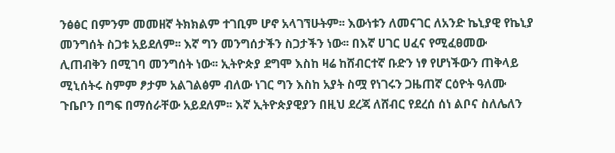ንፅፅር በምንም መመዘኛ ትክክልም ተገቢም ሆኖ አላገኘሁትም፡፡ እውነቱን ለመናገር ለአንድ ኬኒያዊ የኬኒያ መንግሰት ስጋቱ አይደለም፡፡ እኛ ግን መንግሰታችን ስጋታችን ነው፡፡ በእኛ ሀገር ሀፈና የሚፈፀመው ሊጠብቅን በሚገባ መንግሰት ነው፡፡ ኢትዮጵያ ደግሞ እስከ ዛሬ ከሸብርተኛ ቡድን ነፃ የሆነችውን ጠቅላይ ሚኒሰትሩ ስምም ፆታም አልገልፅም ብለው ነገር ግን እስከ አያት ስሟ የነገሩን ጋዜጠኛ ርዕዮት ዓለሙ ጉቤቦን በግፍ በማሰራቸው አይደለም፡፡ እኛ ኢትዮጵያዊያን በዚህ ደረጃ ለሸብር የደረሰ ሰነ ልቦና ስለሌለን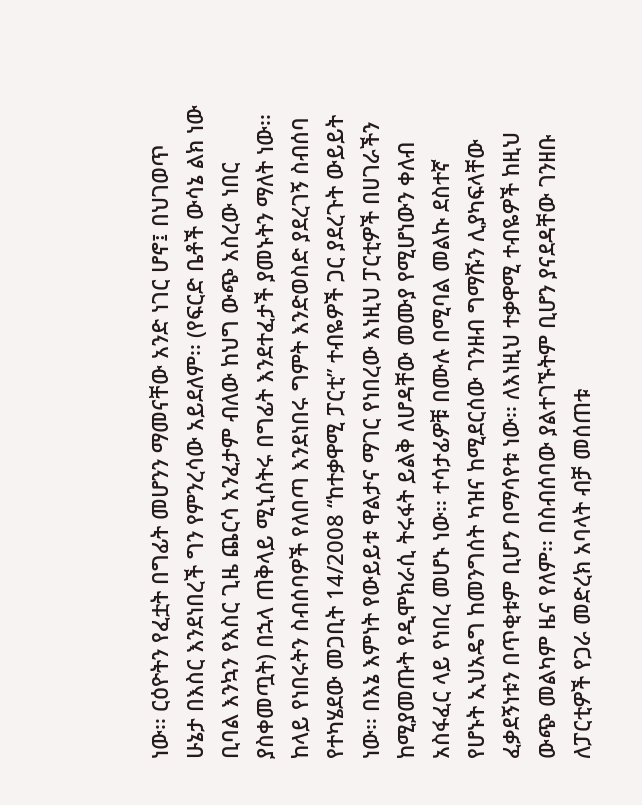ነው፡፡ ርዕዮትን የፈቷት በግፊት መሆንን ማመናቸው አንድ ነገር ሆኖ፤ በህገወጥ ሁኔታ በእስር እንደነበረች ግን የምንረሳው አይደለም፡፡ (የፍርድ ቤቶች ውሳኔ ልክ ነው ቢባል እንኳን የእስር ጊዜ ጨርሳ አንፈታም ብለው ከህግ ውጭ አስረው ነበር ያስቀመጧት) በኋላ ጠቅላይ ሚኒሰትሩ በግፊት እንደተፈታች ያመኑትን ማለት ነው፡፡
ከላይ የነበሩትን ስብሰባዎች የለበጣ እንደነበሩ ግምት እንድወስድ ያደረገኝ ስብሰባ የተካሄደው መጋቢት 14/2008 “ከተቃዋሚ ፓርቲ” ተብዬዎች ጋር ያደረጉት ውይይት ነው፡፡ በእኔ እምነት የውይይቱ ዋልታና ማገር የነበረው እነዚህ ፓርቲዎች በሀገራችን ከሚያመጡት የዲሞክራሲ ትሩፋት ይልቅ ለሆዳቸው መሙያ የሚሆነውን ቀለብ አስፋፈር ላይ የነበረ መሆኑ ነው፡፡ ተሳታፊዎቹ በሙሉ በሚባል መልኩ ደስተኛ የሆኑት ኢህአዴግ ከመንግሰት ካዝና ከሚደርሰው ገንዘብ ግማሹን ሊያካፍላቸው ፈቃደኝነቱን በጥቂቱም ቢሆን በማሳየቱ ነው፡፡ ለእነዚህ ተቃዋሚ ተብዬዎች ከዚህ ውጭ መልካም ዜና የለም፡፡ በስብሰባው ያልተገኙትም ቢሆን ያናደዳቸው ገንዘቡ ለፓርቲዎች የጋራ መድረክ አባላት ብቻ መሰጠቱ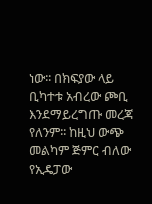ነው፡፡ በክፍያው ላይ ቢካተቱ አብረው ጮቢ እንደማይረግጡ መረጃ የለንም፡፡ ከዚህ ውጭ መልካም ጅምር ብለው የኢዴፓው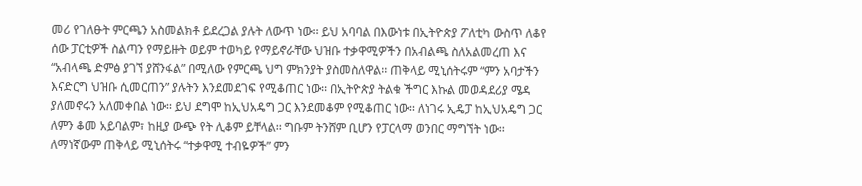መሪ የገለፁት ምርጫን አስመልክቶ ይደረጋል ያሉት ለውጥ ነው፡፡ ይህ አባባል በእውነቱ በኢትዮጵያ ፖለቲካ ውስጥ ለቆየ ሰው ፓርቲዎች ስልጣን የማይዙት ወይም ተወካይ የማይኖራቸው ህዝቡ ተቃዋሚዎችን በአብልጫ ስለአልመረጠ እና “አብላጫ ድምፅ ያገኘ ያሸንፋል” በሚለው የምርጫ ህግ ምክንያት ያስመስለዋል፡፡ ጠቅላይ ሚኒሰትሩም “ምን አባታችን እናድርግ ህዝቡ ሲመርጠን” ያሉትን እንደመደገፍ የሚቆጠር ነው፡፡ በኢትዮጵያ ትልቁ ችግር እኩል መወዳደሪያ ሜዳ ያለመኖሩን አለመቀበል ነው፡፡ ይህ ደግሞ ከኢህአዴግ ጋር እንደመቆም የሚቆጠር ነው፡፡ ለነገሩ ኢዴፓ ከኢህአዴግ ጋር ለምን ቆመ አይባልም፣ ከዚያ ውጭ የት ሊቆም ይቸላል፡፡ ግቡም ትንሸም ቢሆን የፓርላማ ወንበር ማግኘት ነው፡፡
ለማነኛውም ጠቅላይ ሚኒሰትሩ “ተቃዋሚ ተብዬዎች” ምን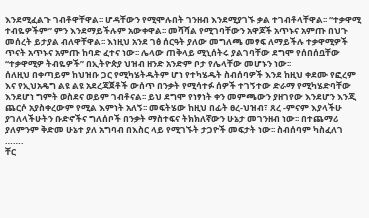እንደሚፈልጉ ገብቶዋቸዋል፡፡ ሆዳቸውን የሚሞሉበት ገንዘብ እንደሚያገኙ ቃል ተገብቶላቸዋል፡፡ “ተቃዋሚ ተብዬዎችም” ምን እንደማይችሉም አውቀዋል፡፡ መሻሻል የሚገባቸውን አዋጆች አጥኑና አምጡ በህጉ መሰረት ይታያል ብለዋቸዋል፡፡ እነዚህ አንደ ገፅ ሰርዓት ያለው መግለጫ መፃፍ ለማይችሉ ተቃዋሚዎች ጥናት አጥኑና አምጡ ከባድ ፈተና ነው፡፡ ሌላው ጠቅላይ ሚኒሰትሩ ያልገባቸው ደግሞ የሰበሰቧቸው “ተቃዋሚዎ ትብዬዎች” በኢትዮጵያ ህዝብ ዘንድ አንድም ቦታ የሌላቸው መሆኑን ነው፡፡
ሰለዚህ በቀጣይም ከህዝቡ ጋር የሚካሄትዱትም ሆነ የተካሄዱት ስብሰባዎች እንደ ከዚህ ቀደሙ የፎረም እና የኢህአዴግ ልዩ ልዩ አደረጃጀቶች ውሰጥ በንቃት የሚሳተፉ ሰዎች ተገኝተው ድራማ የሚካሄድባቸው እንደሆነ ግምት ወስደና ወይም ገብቶናል፡፡ ይህ ደግሞ የነፃነት ቀን መምጫውን ያዘገየው እንደሆን እንጂ ጨርሶ አያስቀረውም የሚል እምነት አለኝ፡፡ መፍትሄው ከዚህ በፊት ፀረ-ህዝብ፣ ጸረ -ምናም እያላችሁ ያገለላችሁትን ቡድኖችና ግለሰቦች በንቃት ማስተፍና ትክክለኛውን ሁኔታ መገንዘብ ነው፡፡ በተጨማሪ ያለምንም ቅድመ ሁኔተ ያለ አግባብ በእስር ላይ የሚገኙት ታጋዮች መፍታት ነው፡፡ ስብሰባም ካስፈለገ …….
ቸር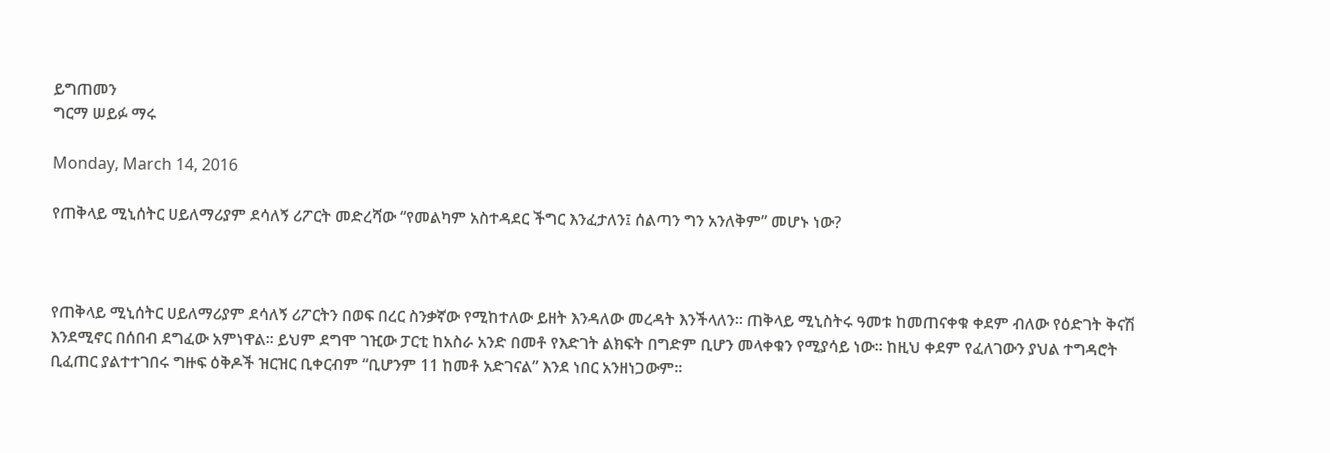ይግጠመን
ግርማ ሠይፉ ማሩ

Monday, March 14, 2016

የጠቅላይ ሚኒሰትር ሀይለማሪያም ደሳለኝ ሪፖርት መድረሻው “የመልካም አስተዳደር ችግር እንፈታለን፤ ሰልጣን ግን አንለቅም” መሆኑ ነው?



የጠቅላይ ሚኒሰትር ሀይለማሪያም ደሳለኝ ሪፖርትን በወፍ በረር ስንቃኛው የሚከተለው ይዘት እንዳለው መረዳት እንችላለን፡፡ ጠቅላይ ሚኒስትሩ ዓመቱ ከመጠናቀቁ ቀደም ብለው የዕድገት ቅናሽ እንደሚኖር በሰበብ ደግፈው አምነዋል፡፡ ይህም ደግሞ ገዢው ፓርቲ ከአስራ አንድ በመቶ የእድገት ልክፍት በግድም ቢሆን መላቀቁን የሚያሳይ ነው፡፡ ከዚህ ቀደም የፈለገውን ያህል ተግዳሮት ቢፈጠር ያልተተገበሩ ግዙፍ ዕቅዶች ዝርዝር ቢቀርብም “ቢሆንም 11 ከመቶ አድገናል” እንደ ነበር አንዘነጋውም፡፡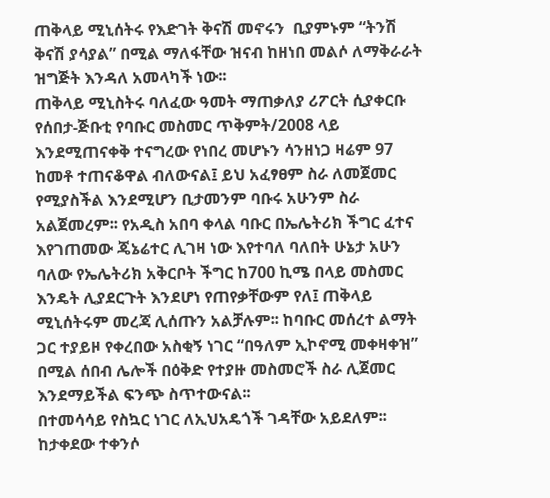ጠቅላይ ሚኒሰትሩ የእድገት ቅናሽ መኖሩን  ቢያምኑም “ትንሽ ቅናሽ ያሳያል” በሚል ማለፋቸው ዝናብ ከዘነበ መልሶ ለማቅራራት ዝግጅት እንዳለ አመላካች ነው፡፡
ጠቅላይ ሚኒስትሩ ባለፈው ዓመት ማጠቃለያ ሪፖርት ሲያቀርቡ የሰበታ-ጅቡቲ የባቡር መስመር ጥቅምት/2008 ላይ እንደሚጠናቀቅ ተናግረው የነበረ መሆኑን ሳንዘነጋ ዛሬም 97 ከመቶ ተጠናቆዋል ብለውናል፤ ይህ አፈፃፀም ስራ ለመጀመር የሚያስችል እንደሚሆን ቢታመንም ባቡሩ አሁንም ስራ አልጀመረም፡፡ የአዲስ አበባ ቀላል ባቡር በኤሌትሪክ ችግር ፈተና እየገጠመው ጄኔሬተር ሊገዛ ነው እየተባለ ባለበት ሁኔታ አሁን ባለው የኤሌትሪክ አቅርቦት ችግር ከ700 ኪሜ በላይ መስመር እንዴት ሊያደርጉት እንደሆነ የጠየቃቸውም የለ፤ ጠቅላይ ሚኒሰትሩም መረጃ ሊሰጡን አልቻሉም፡፡ ከባቡር መሰረተ ልማት ጋር ተያይዞ የቀረበው አስቂኝ ነገር “በዓለም ኢኮኖሚ መቀዛቀዝ” በሚል ሰበብ ሌሎች በዕቅድ የተያዙ መስመሮች ስራ ሊጀመር እንደማይችል ፍንጭ ስጥተውናል፡፡
በተመሳሳይ የስኳር ነገር ለኢህአዴጎች ገዳቸው አይደለም፡፡ ከታቀደው ተቀንሶ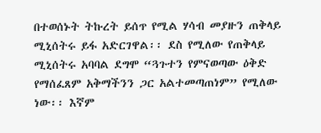በተወሰኑት ትኩረት ይሰጥ የሚል ሃሳብ መያዙን ጠቅላይ ሚኒሰትሩ ይፋ አድርገዋል፡፡ ደስ የሚለው የጠቅላይ ሚኒሰትሩ አባባል ደግሞ “ጓጉተን የምናወጣው ዕቅድ የማሰፈጸም አቅማችንን ጋር አልተመጣጠነም” የሚለው ነው፡፡ እኛም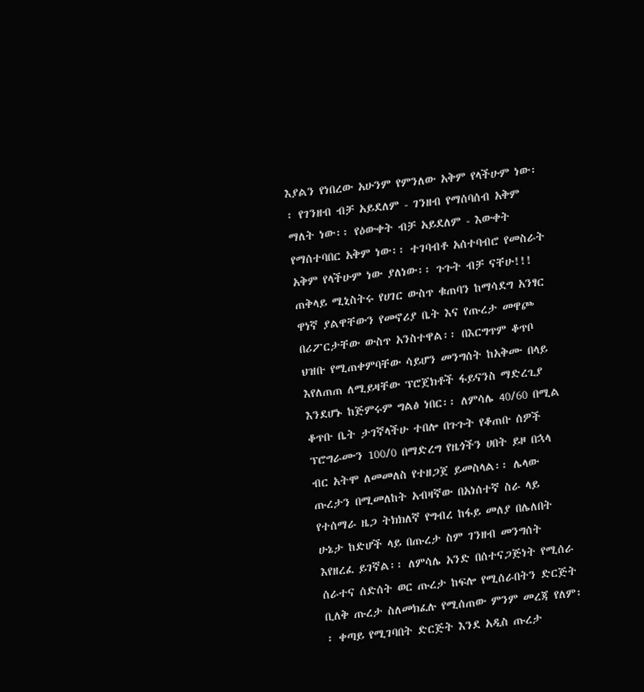እያልን የነበረው አሁንም የምንለው አቅም የላችሁም ነው፡፡ የገንዘብ ብቻ አይደለም - ገንዘብ የማሰባሰብ አቅም ማለት ነው፡፡ የዕውቀት ብቻ አይደለም - እውቀት የማሰተባበር አቅም ነው፡፡ ተገባብቶ አሰተባብሮ የመስራት አቅም የላችሁም ነው ያለነው፡፡ ጉጉት ብቻ ናቸሁ!!!
ጠቅላይ ሚኒስትሩ የሀገር ውስጥ ቁጠባን ከማሳደግ አንፃር ዋነኛ ያልዋቸውን የመኖሪያ ቤት እና የጡረታ መዋጮ በሪፖርታቸው ውስጥ አንስተዋል፡፡ በእርግጥም ቆጥቦ ህዝቡ የሚጠቀምባቸው ሳይሆን መንግሰት ከአቅሙ በላይ እየለጠጠ ለሚይዛቸው ፕሮጀክቶች ፋይናንስ ማድረጊያ እንደሆኑ ከጅምሩም ግልፅ ነበር፡፡ ለምሳሌ 40/60 በሚል ቆጥቡ ቤት ታገኛላችሁ ተበሎ በጉጉት የቆጠቡ ሰዎች ፕሮግራሙን 100/0 በማድረግ የዜጎችን ሀበት ይዞ በኋላ ብር አትሞ ለመመለስ የተዘጋጀ ይመስላል፡፡ ሌላው ጡረታን በሚመለከት አብዛኛው በአነሰተኛ ስራ ላይ የተሰማራ ዜጋ ትክክለኛ የግብረ ከፋይ መለያ በሌለበት ሁኔታ ከድሆች ላይ በጡረታ ስም ገንዘብ መንግሰት እየዘረፈ ይገኛል፡፡ ለምሳሌ አንድ በሰተናጋጅነት የሚሰራ ሰራተና ሰድሰት ወር ጡረታ ከፍሎ የሚሰራበትን ድርጅት ቢለቅ ጡረታ ስለመክፈሉ የሚሰጠው ምንም መረጃ የለም፡፡ ቀጣይ የሚገባበት ድርጅት እንደ አዲስ ጡረታ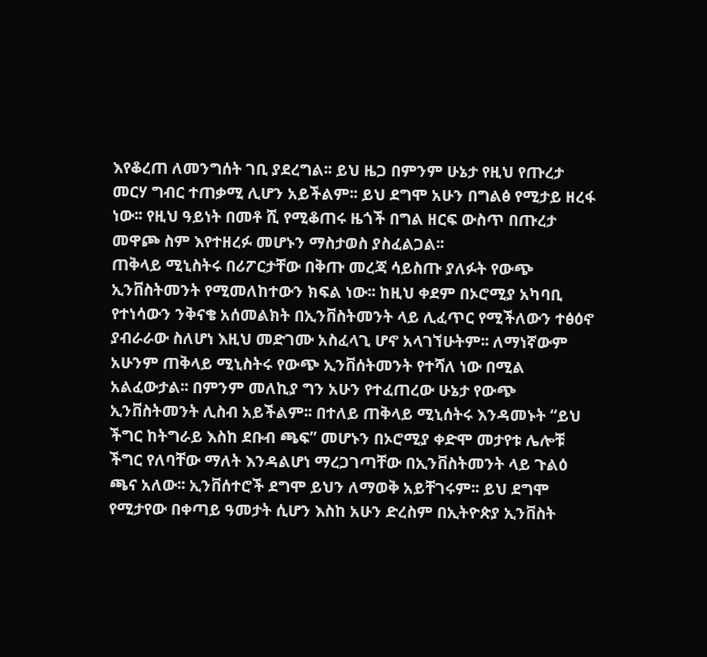እየቆረጠ ለመንግሰት ገቢ ያደረግል፡፡ ይህ ዜጋ በምንም ሁኔታ የዚህ የጡረታ መርሃ ግብር ተጠቃሚ ሊሆን አይችልም፡፡ ይህ ደግሞ አሁን በግልፅ የሚታይ ዘረፋ ነው፡፡ የዚህ ዓይነት በመቶ ሺ የሚቆጠሩ ዜጎች በግል ዘርፍ ውስጥ በጡረታ መዋጮ ስም እየተዘረፉ መሆኑን ማስታወስ ያስፈልጋል፡፡
ጠቅላይ ሚኒስትሩ በሪፖርታቸው በቅጡ መረጃ ሳይስጡ ያለፉት የውጭ ኢንቨስትመንት የሚመለከተውን ክፍል ነው፡፡ ከዚህ ቀደም በኦሮሚያ አካባቢ የተነሳውን ንቅናቄ አሰመልክት በኢንቨስትመንት ላይ ሊፈጥር የሚችለውን ተፅዕኖ ያብራራው ስለሆነ እዚህ መድገሙ አስፈላጊ ሆኖ አላገኘሁትም፡፡ ለማነኛውም አሁንም ጠቅላይ ሚኒስትሩ የውጭ ኢንቨሰትመንት የተሻለ ነው በሚል አልፈውታል፡፡ በምንም መለኪያ ግን አሁን የተፈጠረው ሁኔታ የውጭ ኢንቨስትመንት ሊስብ አይችልም፡፡ በተለይ ጠቅላይ ሚኒሰትሩ እንዳመኑት “ይህ ችግር ከትግራይ እስከ ደቡብ ጫፍ” መሆኑን በኦሮሚያ ቀድሞ መታየቱ ሌሎቹ ችግር የለባቸው ማለት እንዳልሆነ ማረጋገጣቸው በኢንቨስትመንት ላይ ጉልዕ ጫና አለው፡፡ ኢንቨሰተሮች ደግሞ ይህን ለማወቅ አይቸገሩም፡፡ ይህ ደግሞ የሚታየው በቀጣይ ዓመታት ሲሆን እስከ አሁን ድረስም በኢትዮጵያ ኢንቨስት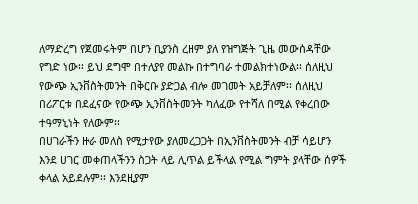ለማድረግ የጀመሩትም በሆን ቢያንስ ረዘም ያለ የዝግጅት ጊዜ መውሰዳቸው የግድ ነው፡፡ ይህ ደግሞ በተለያየ መልኩ በተግባራ ተመልክተነውል፡፡ ሰለዚህ የውጭ ኢንቨስትመንት በቅርቡ ያድጋል ብሎ መገመት አይቻለም፡፡ ሰለዚህ በሪፖርቱ በደፈናው የውጭ ኢንቨስትመንት ካለፈው የተሻለ በሚል የቀረበው ተዓማኒነት የለውም፡፡
በሀገራችን ዙራ መለስ የሚታየው ያለመረጋጋት በኢንቨስትመንት ብቻ ሳይሆን እንደ ሀገር መቀጠላችንን ስጋት ላይ ሊጥል ይችላል የሚል ግምት ያላቸው ሰዎች ቀላል አይደሉም፡፡ እንደዚያም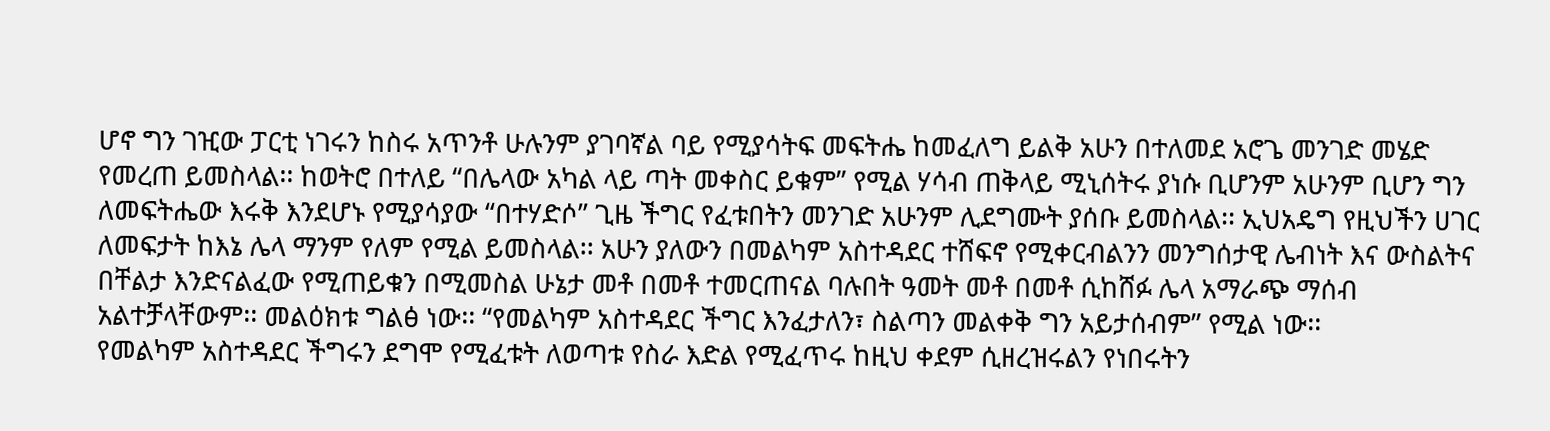ሆኖ ግን ገዢው ፓርቲ ነገሩን ከስሩ አጥንቶ ሁሉንም ያገባኛል ባይ የሚያሳትፍ መፍትሔ ከመፈለግ ይልቅ አሁን በተለመደ አሮጌ መንገድ መሄድ የመረጠ ይመስላል፡፡ ከወትሮ በተለይ “በሌላው አካል ላይ ጣት መቀስር ይቁም” የሚል ሃሳብ ጠቅላይ ሚኒሰትሩ ያነሱ ቢሆንም አሁንም ቢሆን ግን ለመፍትሔው እሩቅ እንደሆኑ የሚያሳያው “በተሃድሶ” ጊዜ ችግር የፈቱበትን መንገድ አሁንም ሊደግሙት ያሰቡ ይመስላል፡፡ ኢህአዴግ የዚህችን ሀገር ለመፍታት ከእኔ ሌላ ማንም የለም የሚል ይመስላል፡፡ አሁን ያለውን በመልካም አስተዳደር ተሸፍኖ የሚቀርብልንን መንግሰታዊ ሌብነት እና ውስልትና በቸልታ እንድናልፈው የሚጠይቁን በሚመስል ሁኔታ መቶ በመቶ ተመርጠናል ባሉበት ዓመት መቶ በመቶ ሲከሸፉ ሌላ አማራጭ ማሰብ አልተቻላቸውም፡፡ መልዕክቱ ግልፅ ነው፡፡ “የመልካም አስተዳደር ችግር እንፈታለን፣ ስልጣን መልቀቅ ግን አይታሰብም” የሚል ነው፡፡
የመልካም አስተዳደር ችግሩን ደግሞ የሚፈቱት ለወጣቱ የስራ እድል የሚፈጥሩ ከዚህ ቀደም ሲዘረዝሩልን የነበሩትን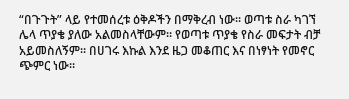“በጉጉት” ላይ የተመሰረቱ ዕቅዶችን በማቅረብ ነው፡፡ ወጣቱ ስራ ካገኘ ሌላ ጥያቄ ያለው አልመስላቸውም፡፡ የወጣቱ ጥያቄ የስራ መፍታት ብቻ አይመስለኝም፡፡ በሀገሩ እኩል እንደ ዜጋ መቆጠር እና በነፃነት የመኖር ጭምር ነው፡፡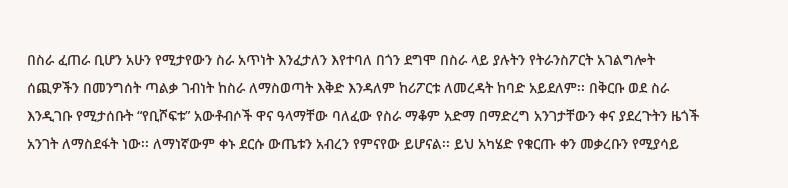በስራ ፈጠራ ቢሆን አሁን የሚታየውን ስራ አጥነት እንፈታለን እየተባለ በጎን ደግሞ በስራ ላይ ያሉትን የትራንስፖርት አገልግሎት ሰጪዎችን በመንግሰት ጣልቃ ገብነት ከስራ ለማስወጣት እቅድ እንዳለም ከሪፖርቱ ለመረዳት ከባድ አይደለም፡፡ በቅርቡ ወደ ስራ እንዲገቡ የሚታሰቡት “የቢሾፍቱ” አውቶብሶች ዋና ዓላማቸው ባለፈው የስራ ማቆም አድማ በማድረግ አንገታቸውን ቀና ያደረጉትን ዜጎች አንገት ለማስደፋት ነው፡፡ ለማነኛውም ቀኑ ደርሱ ውጤቱን አብረን የምናየው ይሆናል፡፡ ይህ አካሄድ የቁርጡ ቀን መቃረቡን የሚያሳይ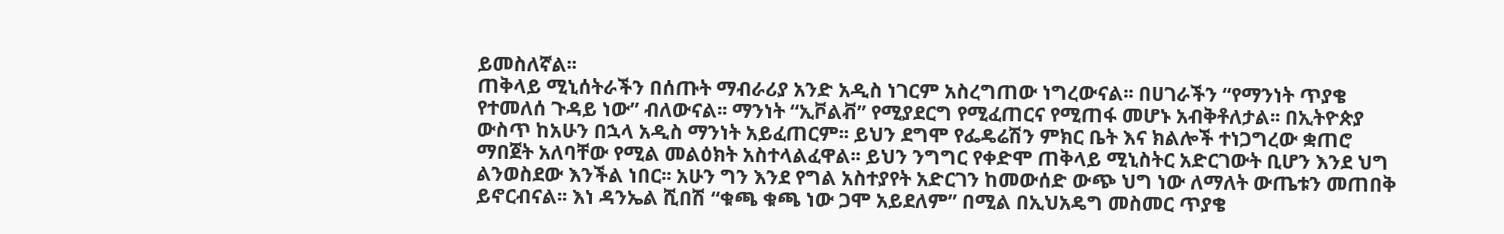ይመስለኛል፡፡
ጠቅላይ ሚኒሰትራችን በሰጡት ማብራሪያ አንድ አዲስ ነገርም አስረግጠው ነግረውናል፡፡ በሀገራችን “የማንነት ጥያቄ የተመለሰ ጉዳይ ነው” ብለውናል፡፡ ማንነት “ኢቮልቭ” የሚያደርግ የሚፈጠርና የሚጠፋ መሆኑ አብቅቶለታል፡፡ በኢትዮጵያ ውስጥ ከአሁን በኋላ አዲስ ማንነት አይፈጠርም፡፡ ይህን ደግሞ የፌዴሬሽን ምክር ቤት እና ክልሎች ተነጋግረው ቋጠሮ ማበጀት አለባቸው የሚል መልዕክት አስተላልፈዋል፡፡ ይህን ንግግር የቀድሞ ጠቅላይ ሚኒስትር አድርገውት ቢሆን እንደ ህግ ልንወስደው እንችል ነበር፡፡ አሁን ግን እንደ የግል አስተያየት አድርገን ከመውሰድ ውጭ ህግ ነው ለማለት ውጤቱን መጠበቅ ይኖርብናል፡፡ እነ ዳንኤል ሺበሽ “ቁጫ ቁጫ ነው ጋሞ አይደለም” በሚል በኢህአዴግ መስመር ጥያቄ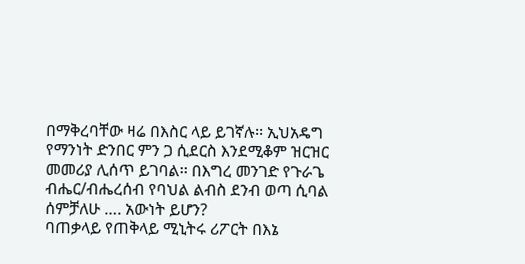በማቅረባቸው ዛሬ በእስር ላይ ይገኛሉ፡፡ ኢህአዴግ የማንነት ድንበር ምን ጋ ሲደርስ እንደሚቆም ዝርዝር መመሪያ ሊሰጥ ይገባል፡፡ በእግረ መንገድ የጉራጌ ብሔር/ብሔረሰብ የባህል ልብስ ደንብ ወጣ ሲባል ሰምቻለሁ …. አውነት ይሆን?
ባጠቃላይ የጠቅላይ ሚኒትሩ ሪፖርት በእኔ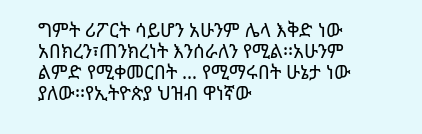ግምት ሪፖርት ሳይሆን አሁንም ሌላ እቅድ ነው አበክረን፣ጠንክረነት እንሰራለን የሚል፡፡አሁንም ልምድ የሚቀመርበት … የሚማሩበት ሁኔታ ነው ያለው፡፡የኢትዮጵያ ህዝብ ዋነኛው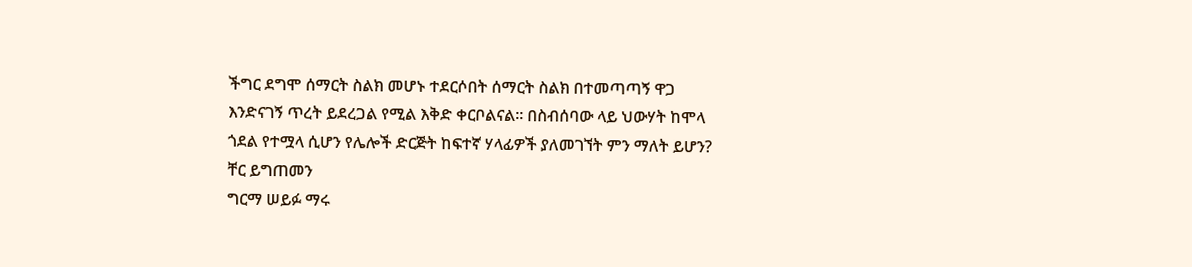ችግር ደግሞ ሰማርት ስልክ መሆኑ ተደርሶበት ሰማርት ስልክ በተመጣጣኝ ዋጋ እንድናገኝ ጥረት ይደረጋል የሚል እቅድ ቀርቦልናል፡፡ በስብሰባው ላይ ህውሃት ከሞላ ጎደል የተሟላ ሲሆን የሌሎች ድርጅት ከፍተኛ ሃላፊዎች ያለመገኘት ምን ማለት ይሆን?
ቸር ይግጠመን
ግርማ ሠይፉ ማሩ